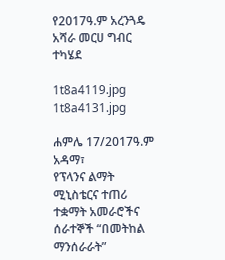የ2017ዓ.ም አረንጓዴ አሻራ መርሀ ግብር ተካሄደ

1t8a4119.jpg
1t8a4131.jpg

ሐምሌ 17/2017ዓ.ም አዳማ፣
የፕላንና ልማት ሚኒስቴርና ተጠሪ ተቋማት አመራሮችና ሰራተኞች “በመትከል ማንሰራራት”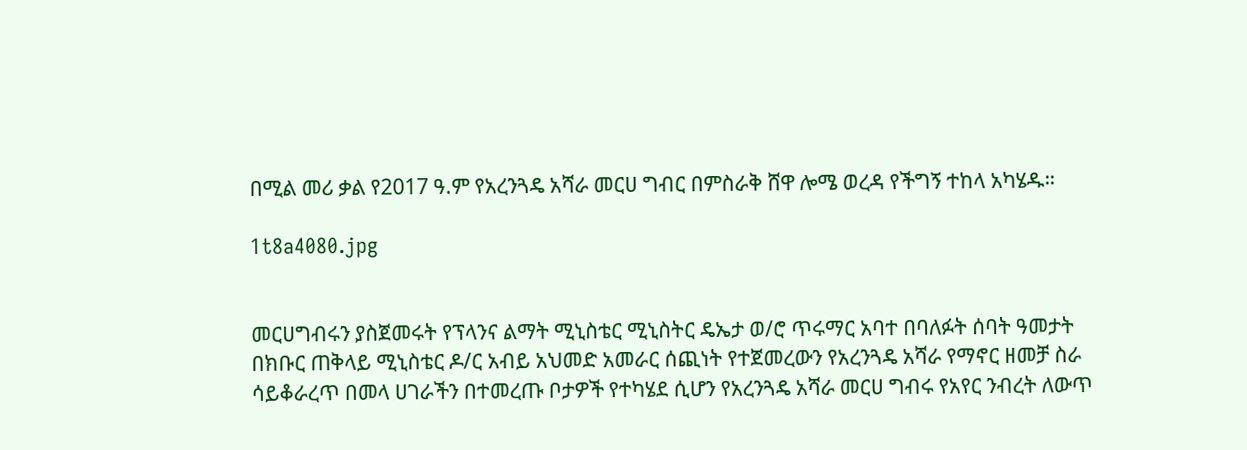በሚል መሪ ቃል የ2017 ዓ.ም የአረንጓዴ አሻራ መርሀ ግብር በምስራቅ ሸዋ ሎሜ ወረዳ የችግኝ ተከላ አካሄዱ።

1t8a4080.jpg


መርሀግብሩን ያስጀመሩት የፕላንና ልማት ሚኒስቴር ሚኒስትር ዴኤታ ወ/ሮ ጥሩማር አባተ በባለፉት ሰባት ዓመታት በክቡር ጠቅላይ ሚኒስቴር ዶ/ር አብይ አህመድ አመራር ሰጪነት የተጀመረውን የአረንጓዴ አሻራ የማኖር ዘመቻ ስራ ሳይቆራረጥ በመላ ሀገራችን በተመረጡ ቦታዎች የተካሄደ ሲሆን የአረንጓዴ አሻራ መርሀ ግብሩ የአየር ንብረት ለውጥ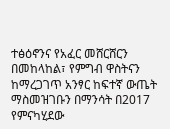ተፅዕኖንና የአፈር መሸርሸርን በመከላከል፣ የምግብ ዋስትናን ከማረጋገጥ አንፃር ከፍተኛ ውጤት ማስመዝገቡን በማንሳት በ2017 የምናካሂደው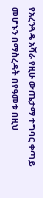የአረንጓዴ አሻራ የዚሁ ውጤታማ ተግባር ቀጣይ መሆኑን በማስረዳት በየዓመቱ በዚህ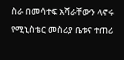ስራ በመሳተፍ አሻራቸውን ላኖሩ የሚኒስቴር መስሪያ ቤቱና ተጠሪ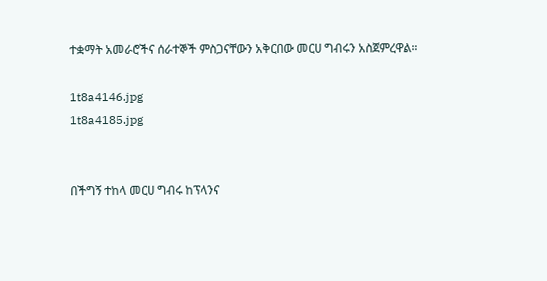ተቋማት አመራሮችና ሰራተኞች ምስጋናቸውን አቅርበው መርሀ ግብሩን አስጀምረዋል።

1t8a4146.jpg
1t8a4185.jpg


በችግኝ ተከላ መርሀ ግብሩ ከፕላንና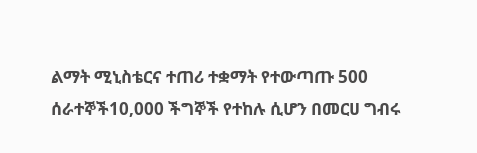ልማት ሚኒስቴርና ተጠሪ ተቋማት የተውጣጡ 500 ሰራተኞች10,000 ችግኞች የተከሉ ሲሆን በመርሀ ግብሩ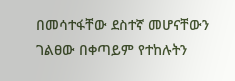በመሳተፋቸው ደስተኛ መሆናቸውን ገልፀው በቀጣይም የተከሉትን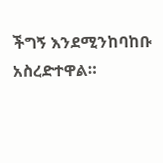ችግኝ እንደሚንከባከቡ አስረድተዋል።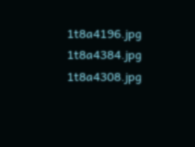1t8a4196.jpg
1t8a4384.jpg
1t8a4308.jpg